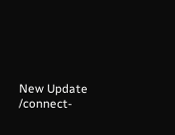New Update
/connect-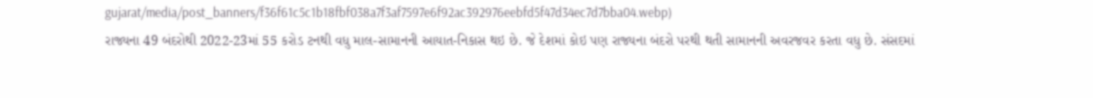gujarat/media/post_banners/f36f61c5c1b18fbf038a7f3af7597e6f92ac392976eebfd5f47d34ec7d7bba04.webp)
રાજ્યના 49 બંદરોથી 2022-23માં 55 કરોડ ટનથી વધુ માલ-સામાનની આયાત-નિકાસ થઇ છે. જે દેશમાં કોઇ પણ રાજ્યના બંદરો પરથી થતી સામાનની અવરજવર કરતા વધુ છે. સંસદમાં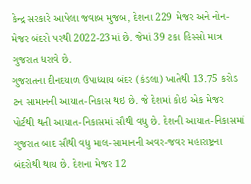કેન્દ્ર સરકારે આપેલા જવાબ મુજબ, દેશના 229 મેજર અને નોન-મેજર બંદરો પરથી 2022-23માં છે. જેમાં 39 ટકા હિસ્સો માત્ર ગુજરાત ધરાવે છે.
ગુજરાતના દીનદયાળ ઉપાધ્યાય બંદર (કંડલા) ખાતેથી 13.75 કરોડ ટન સામાનની આયાત-નિકાસ થઇ છે. જે દેશમાં કોઇ એક મેજર પોર્ટથી થતી આયાત-નિકાસમાં સૌથી વધુ છે. દેશની આયાત-નિકાસમાં ગુજરાત બાદ સૌથી વધુ માલ-સામાનની અવર-જવર મહારાષ્ટ્રના બંદરોથી થાય છે. દેશના મેજર 12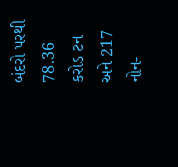બંદરો પરથી 78.36 કરોડ ટન અને 217 નોન-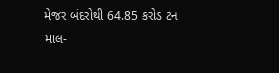મેજર બંદરોથી 64.85 કરોડ ટન માલ-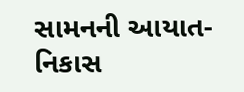સામનની આયાત-નિકાસ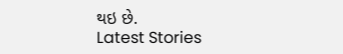થઇ છે.
Latest Stories